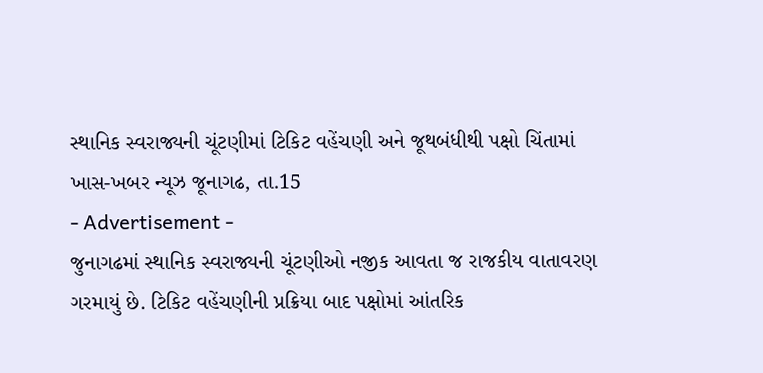સ્થાનિક સ્વરાજ્યની ચૂંટણીમાં ટિકિટ વહેંચણી અને જૂથબંધીથી પક્ષો ચિંતામાં
ખાસ-ખબર ન્યૂઝ જૂનાગઢ, તા.15
- Advertisement -
જુનાગઢમાં સ્થાનિક સ્વરાજ્યની ચૂંટણીઓ નજીક આવતા જ રાજકીય વાતાવરણ ગરમાયું છે. ટિકિટ વહેંચણીની પ્રક્રિયા બાદ પક્ષોમાં આંતરિક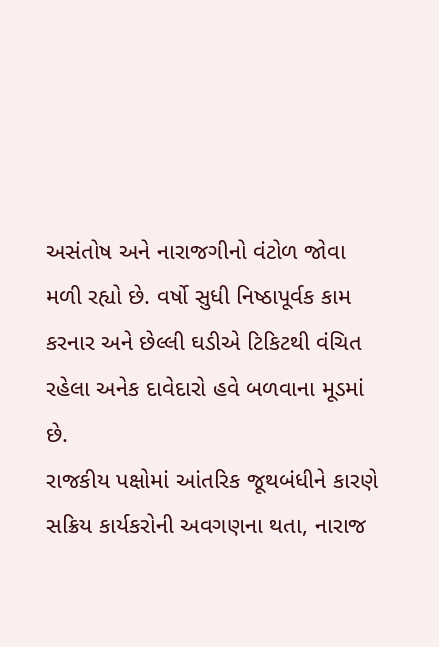અસંતોષ અને નારાજગીનો વંટોળ જોવા મળી રહ્યો છે. વર્ષો સુધી નિષ્ઠાપૂર્વક કામ કરનાર અને છેલ્લી ઘડીએ ટિકિટથી વંચિત રહેલા અનેક દાવેદારો હવે બળવાના મૂડમાં છે.
રાજકીય પક્ષોમાં આંતરિક જૂથબંધીને કારણે સક્રિય કાર્યકરોની અવગણના થતા, નારાજ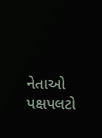નેતાઓ પક્ષપલટો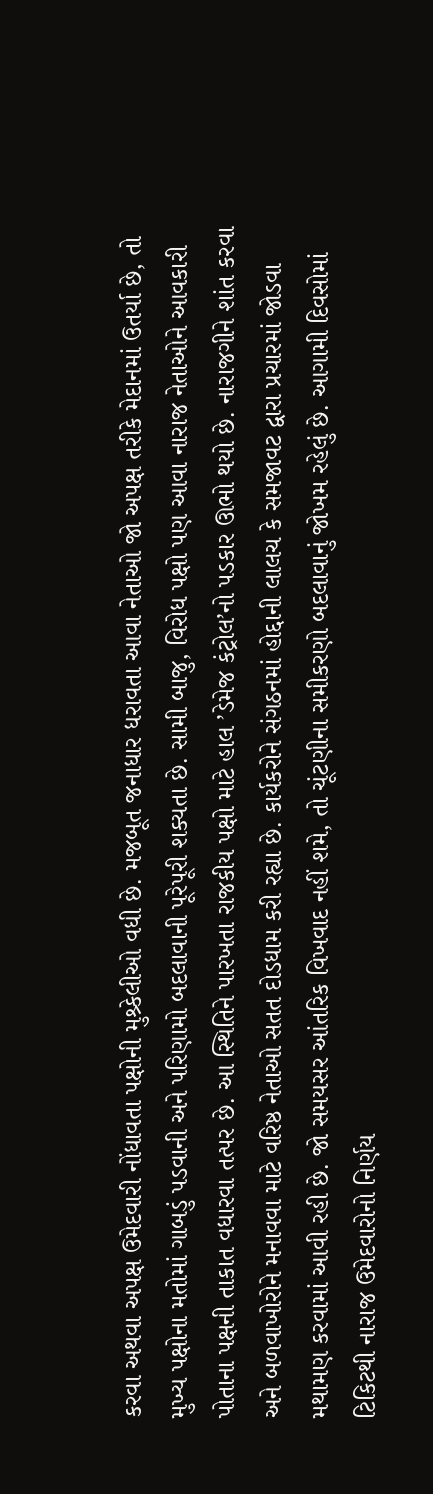કરવા અથવા અપક્ષ ઉમેદવારી નોંધાવતા પક્ષોની મુશ્ર્કેલીઓ વધી છે. મજબૂત જનાધાર ધરાવતા આવા નેતાઓ જો અપક્ષ તરીકે મેદાનમાં ઉતર્યા છે, તો મુખ્ય પક્ષોના મતોમાં ગાબડું પડવાની અને પરિણામો બદલાવાની પૂરેપૂરી શક્યતા છે. સામી બાજુ, વિરોધ પક્ષો પણ આવા નારાજ નેતાઓને આવકારી પોતાના પક્ષની તાકાત વધારવા તત્પર છે. આ સ્થિતિને પારખતા રાજકીય પક્ષો માટે હાલ ’ડેમેજ કંટ્રોલ’નો પડકાર ઊભો થયો છે. નારાજગીને શાંત કરવા અને બળવાખોરોને મનાવવા માટે વરિષ્ઠ નેતાઓ સતત દોડધામ કરી રહ્યા છે. કાર્યકરોને સંગઠનમાં હોદ્દાની લાલચ કે સમજાવટ દ્વારા પ્રચારમાં જોડવા મથામણ કરવામાં આવી રહી છે. જો સમયસર આંતરિક વિખવાદ નહીં શમે, તો ચૂંટણીના સમીકરણો બદલાવાનું જોખમ રહેલું છે. આગામી દિવસોમાં ટિકિટથી નારાજ ઉમેદવારોનો નિર્ણય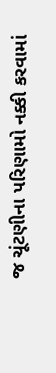જ ચૂંટણીના પરિણામો નક્કી કરવામાં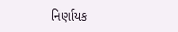નિર્ણાયક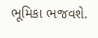ભૂમિકા ભજવશે.